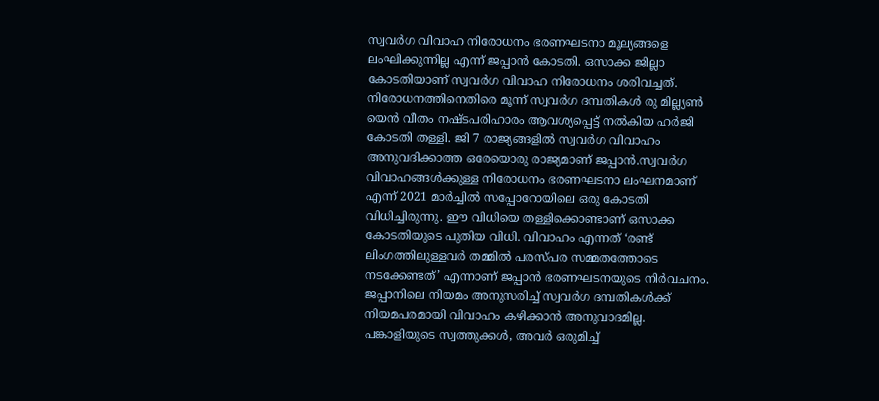സ്വവർഗ വിവാഹ നിരോധനം ഭരണഘടനാ മൂല്യങ്ങളെ ലംഘിക്കുന്നില്ല എന്ന് ജപ്പാൻ കോടതി. ഒസാക്ക ജില്ലാ കോടതിയാണ് സ്വവർഗ വിവാഹ നിരോധനം ശരിവച്ചത്. നിരോധനത്തിനെതിരെ മൂന്ന് സ്വവർഗ ദമ്പതികൾ രു മില്ല്യൺ യെൻ വീതം നഷ്ടപരിഹാരം ആവശ്യപ്പെട്ട് നൽകിയ ഹർജി കോടതി തള്ളി. ജി 7 രാജ്യങ്ങളിൽ സ്വവർഗ വിവാഹം അനുവദിക്കാത്ത ഒരേയൊരു രാജ്യമാണ് ജപ്പാൻ.സ്വവർഗ വിവാഹങ്ങൾക്കുള്ള നിരോധനം ഭരണഘടനാ ലംഘനമാണ് എന്ന് 2021 മാർച്ചിൽ സപ്പോറോയിലെ ഒരു കോടതി വിധിച്ചിരുന്നു. ഈ വിധിയെ തള്ളിക്കൊണ്ടാണ് ഒസാക്ക കോടതിയുടെ പുതിയ വിധി. വിവാഹം എന്നത് ‘രണ്ട് ലിംഗത്തിലുള്ളവർ തമ്മിൽ പരസ്പര സമ്മതത്തോടെ നടക്കേണ്ടത്’ എന്നാണ് ജപ്പാൻ ഭരണഘടനയുടെ നിർവചനം.
ജപ്പാനിലെ നിയമം അനുസരിച്ച് സ്വവർഗ ദമ്പതികൾക്ക് നിയമപരമായി വിവാഹം കഴിക്കാൻ അനുവാദമില്ല. പങ്കാളിയുടെ സ്വത്തുക്കൾ, അവർ ഒരുമിച്ച്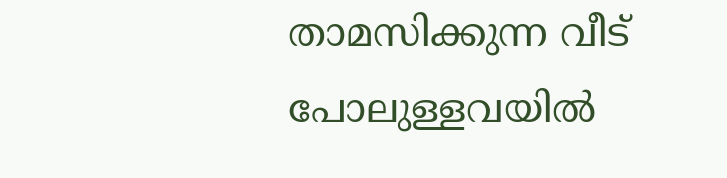താമസിക്കുന്ന വീട് പോലുള്ളവയിൽ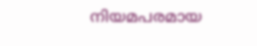നിയമപരമായ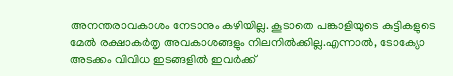അനന്തരാവകാശം നേടാനും കഴിയില്ല. കൂടാതെ പങ്കാളിയുടെ കുട്ടികളുടെ മേൽ രക്ഷാകർതൃ അവകാശങ്ങളും നിലനിൽക്കില്ല.എന്നാൽ, ടോക്യോ അടക്കം വിവിധ ഇടങ്ങളിൽ ഇവർക്ക്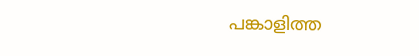പങ്കാളിത്ത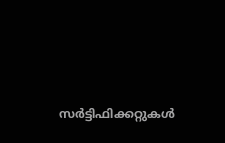സർട്ടിഫിക്കറ്റുകൾ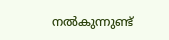നൽകുന്നുണ്ട്